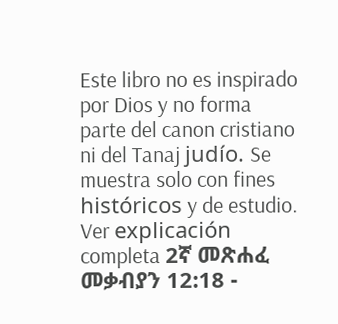Este libro no es inspirado por Dios y no forma parte del canon cristiano ni del Tanaj judío. Se muestra solo con fines históricos y de estudio. Ver explicación completa 2ኛ መጽሐፈ መቃብያን 12:18 -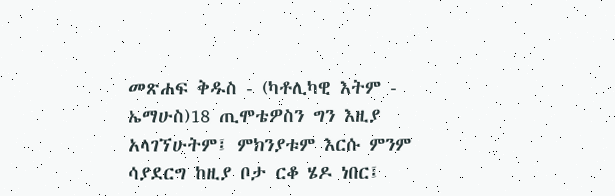መጽሐፍ ቅዱስ - (ካቶሊካዊ እትም - ኤማሁስ)18 ጢሞቴዎስን ግን እዚያ አላገኘሁትም፤ ምክንያቱም እርሱ ምንም ሳያደርግ ከዚያ ቦታ ርቆ ሄዶ ነበር፤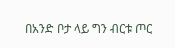በአንድ ቦታ ላይ ግን ብርቱ ጦር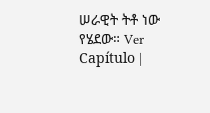ሠራዊት ትቶ ነው የሄደው። Ver Capítulo |